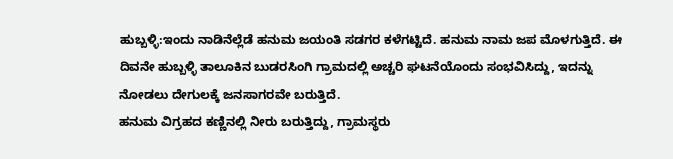ಹುಬ್ಬಳ್ಳಿ:ಇಂದು ನಾಡಿನೆಲ್ಲೆಡೆ ಹನುಮ ಜಯಂತಿ ಸಡಗರ ಕಳೆಗಟ್ಟಿದೆ. ಹನುಮ ನಾಮ ಜಪ ಮೊಳಗುತ್ತಿದೆ. ಈ ದಿವನೇ ಹುಬ್ಬಳ್ಳಿ ತಾಲೂಕಿನ ಬುಡರಸಿಂಗಿ ಗ್ರಾಮದಲ್ಲಿ ಅಚ್ಚರಿ ಘಟನೆಯೊಂದು ಸಂಭವಿಸಿದ್ದು, ಇದನ್ನು ನೋಡಲು ದೇಗುಲಕ್ಕೆ ಜನಸಾಗರವೇ ಬರುತ್ತಿದೆ.
ಹನುಮ ವಿಗ್ರಹದ ಕಣ್ಣಿನಲ್ಲಿ ನೀರು ಬರುತ್ತಿದ್ದು, ಗ್ರಾಮಸ್ಥರು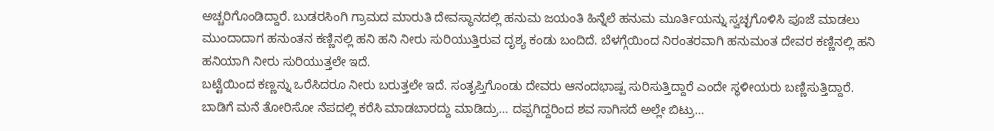ಅಚ್ಚರಿಗೊಂಡಿದ್ದಾರೆ. ಬುಡರಸಿಂಗಿ ಗ್ರಾಮದ ಮಾರುತಿ ದೇವಸ್ಥಾನದಲ್ಲಿ ಹನುಮ ಜಯಂತಿ ಹಿನ್ನೆಲೆ ಹನುಮ ಮೂರ್ತಿಯನ್ನು ಸ್ವಚ್ಛಗೊಳಿಸಿ ಪೂಜೆ ಮಾಡಲು ಮುಂದಾದಾಗ ಹನುಂತನ ಕಣ್ಣಿನಲ್ಲಿ ಹನಿ ಹನಿ ನೀರು ಸುರಿಯುತ್ತಿರುವ ದೃಶ್ಯ ಕಂಡು ಬಂದಿದೆ. ಬೆಳಗ್ಗೆಯಿಂದ ನಿರಂತರವಾಗಿ ಹನುಮಂತ ದೇವರ ಕಣ್ಣಿನಲ್ಲಿ ಹನಿ ಹನಿಯಾಗಿ ನೀರು ಸುರಿಯುತ್ತಲೇ ಇದೆ.
ಬಟ್ಟೆಯಿಂದ ಕಣ್ಣನ್ನು ಒರೆಸಿದರೂ ನೀರು ಬರುತ್ತಲೇ ಇದೆ. ಸಂತೃಪ್ತಿಗೊಂಡು ದೇವರು ಆನಂದಭಾಷ್ಪ ಸುರಿಸುತ್ತಿದ್ದಾರೆ ಎಂದೇ ಸ್ಥಳೀಯರು ಬಣ್ಣಿಸುತ್ತಿದ್ದಾರೆ.
ಬಾಡಿಗೆ ಮನೆ ತೋರಿಸೋ ನೆಪದಲ್ಲಿ ಕರೆಸಿ ಮಾಡಬಾರದ್ದು ಮಾಡಿದ್ರು… ದಪ್ಪಗಿದ್ದರಿಂದ ಶವ ಸಾಗಿಸದೆ ಅಲ್ಲೇ ಬಿಟ್ರು…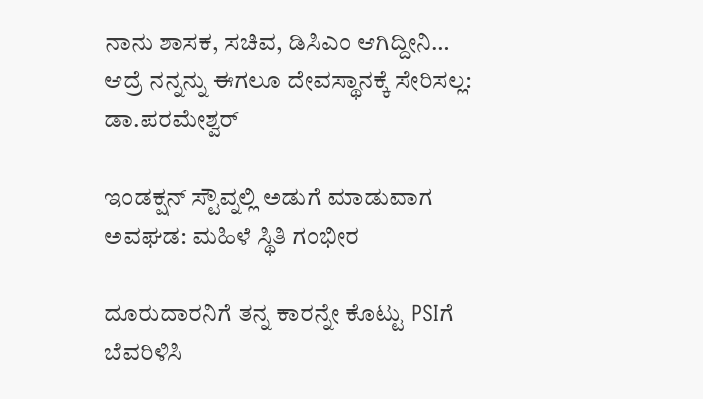ನಾನು ಶಾಸಕ, ಸಚಿವ, ಡಿಸಿಎಂ ಆಗಿದ್ದೀನಿ… ಆದ್ರೆ ನನ್ನನ್ನು ಈಗಲೂ ದೇವಸ್ಥಾನಕ್ಕೆ ಸೇರಿಸಲ್ಲ: ಡಾ.ಪರಮೇಶ್ವರ್

ಇಂಡಕ್ಷನ್ ಸ್ಟೌವ್ನಲ್ಲಿ ಅಡುಗೆ ಮಾಡುವಾಗ ಅವಘಡ: ಮಹಿಳೆ ಸ್ಥಿತಿ ಗಂಭೀರ

ದೂರುದಾರನಿಗೆ ತನ್ನ ಕಾರನ್ನೇ ಕೊಟ್ಟು PSIಗೆ ಬೆವರಿಳಿಸಿ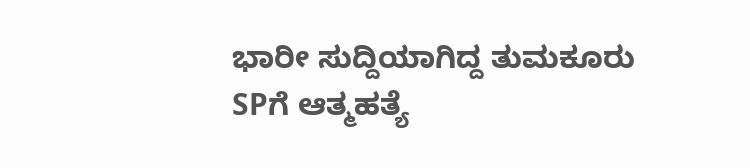ಭಾರೀ ಸುದ್ದಿಯಾಗಿದ್ದ ತುಮಕೂರು SPಗೆ ಆತ್ಮಹತ್ಯೆ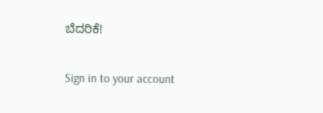ಬೆದರಿಕೆ!

Sign in to your account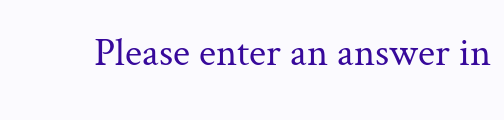Please enter an answer in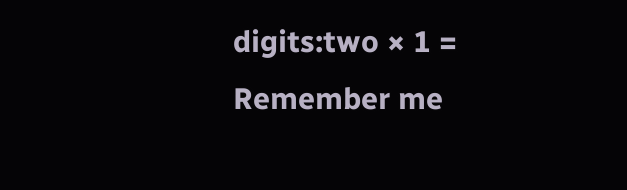digits:two × 1 =
Remember me